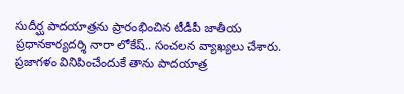సుదీర్ఘ పాదయాత్రను ప్రారంభించిన టీడీపీ జాతీయ ప్రధానకార్యదర్శి నారా లోకేష్.. సంచలన వ్యాఖ్యలు చేశారు. ప్రజాగళం వినిపించేందుకే తాను పాదయాత్ర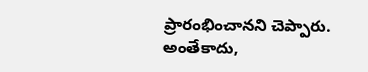ప్రారంభించానని చెప్పారు. అంతేకాదు,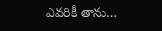ఎవరికీ తాను…